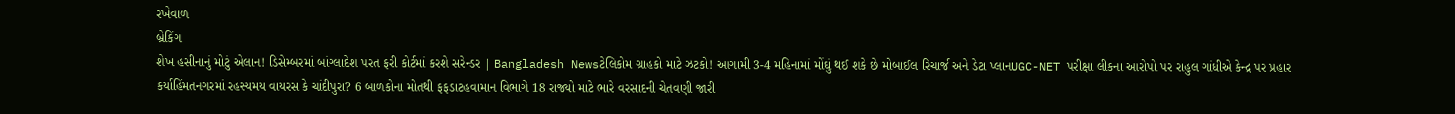રખેવાળ
બ્રેકિંગ
શેખ હસીનાનું મોટું એલાન! ડિસેમ્બરમાં બાંગ્લાદેશ પરત ફરી કોર્ટમાં કરશે સરેન્ડર | Bangladesh Newsટેલિકોમ ગ્રાહકો માટે ઝટકો! આગામી 3-4 મહિનામાં મોંઘું થઈ શકે છે મોબાઈલ રિચાર્જ અને ડેટા પ્લાનUGC-NET પરીક્ષા લીકના આરોપો પર રાહુલ ગાંધીએ કેન્દ્ર પર પ્રહાર કર્યાહિંમતનગરમાં રહસ્યમય વાયરસ કે ચાંદીપુરા? 6 બાળકોના મોતથી ફફડાટહવામાન વિભાગે 18 રાજ્યો માટે ભારે વરસાદની ચેતવણી જારી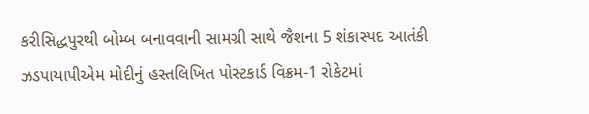કરીસિદ્ધપુરથી બોમ્બ બનાવવાની સામગ્રી સાથે જૈશના 5 શંકાસ્પદ આતંકી ઝડપાયાપીએમ મોદીનું હસ્તલિખિત પોસ્ટકાર્ડ વિક્રમ-1 રોકેટમાં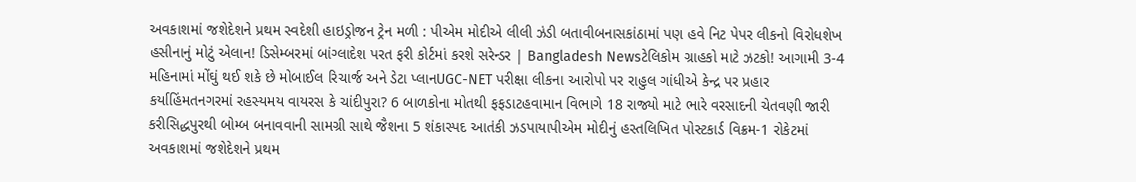અવકાશમાં જશેદેશને પ્રથમ સ્વદેશી હાઇડ્રોજન ટ્રેન મળી : પીએમ મોદીએ લીલી ઝંડી બતાવીબનાસકાંઠામાં પણ હવે નિટ પેપર લીકનો વિરોધશેખ હસીનાનું મોટું એલાન! ડિસેમ્બરમાં બાંગ્લાદેશ પરત ફરી કોર્ટમાં કરશે સરેન્ડર | Bangladesh Newsટેલિકોમ ગ્રાહકો માટે ઝટકો! આગામી 3-4 મહિનામાં મોંઘું થઈ શકે છે મોબાઈલ રિચાર્જ અને ડેટા પ્લાનUGC-NET પરીક્ષા લીકના આરોપો પર રાહુલ ગાંધીએ કેન્દ્ર પર પ્રહાર કર્યાહિંમતનગરમાં રહસ્યમય વાયરસ કે ચાંદીપુરા? 6 બાળકોના મોતથી ફફડાટહવામાન વિભાગે 18 રાજ્યો માટે ભારે વરસાદની ચેતવણી જારી કરીસિદ્ધપુરથી બોમ્બ બનાવવાની સામગ્રી સાથે જૈશના 5 શંકાસ્પદ આતંકી ઝડપાયાપીએમ મોદીનું હસ્તલિખિત પોસ્ટકાર્ડ વિક્રમ-1 રોકેટમાં અવકાશમાં જશેદેશને પ્રથમ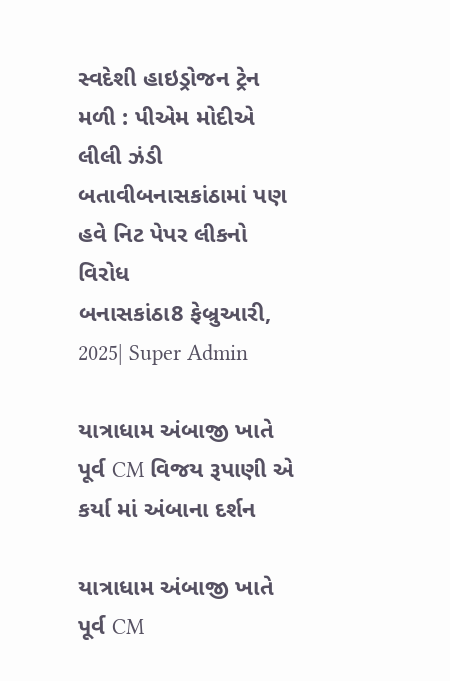સ્વદેશી હાઇડ્રોજન ટ્રેન મળી : પીએમ મોદીએ લીલી ઝંડી બતાવીબનાસકાંઠામાં પણ હવે નિટ પેપર લીકનો વિરોધ
બનાસકાંઠા8 ફેબ્રુઆરી, 2025| Super Admin

યાત્રાધામ અંબાજી ખાતે પૂર્વ CM વિજય રૂપાણી એ કર્યા માં અંબાના દર્શન

યાત્રાધામ અંબાજી ખાતે પૂર્વ CM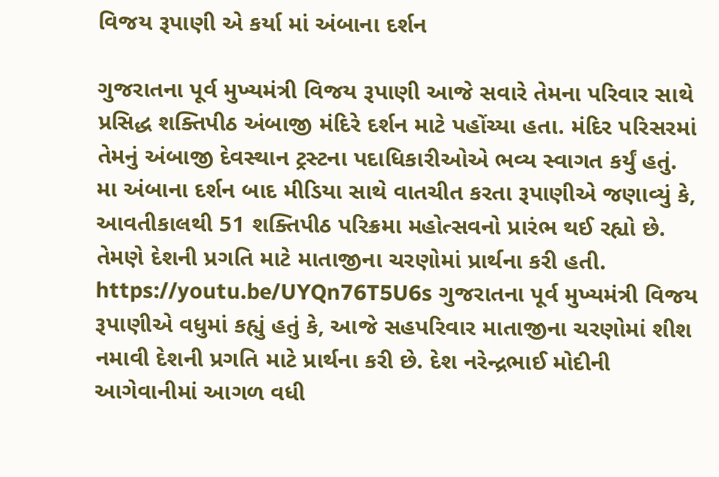વિજય રૂપાણી એ કર્યા માં અંબાના દર્શન

ગુજરાતના પૂર્વ મુખ્યમંત્રી વિજય રૂપાણી આજે સવારે તેમના પરિવાર સાથે પ્રસિદ્ધ શક્તિપીઠ અંબાજી મંદિરે દર્શન માટે પહોંચ્યા હતા. મંદિર પરિસરમાં તેમનું અંબાજી દેવસ્થાન ટ્રસ્ટના પદાધિકારીઓએ ભવ્ય સ્વાગત કર્યું હતું. મા અંબાના દર્શન બાદ મીડિયા સાથે વાતચીત કરતા રૂપાણીએ જણાવ્યું કે, આવતીકાલથી 51 શક્તિપીઠ પરિક્રમા મહોત્સવનો પ્રારંભ થઈ રહ્યો છે. તેમણે દેશની પ્રગતિ માટે માતાજીના ચરણોમાં પ્રાર્થના કરી હતી. https://youtu.be/UYQn76T5U6s ગુજરાતના પૂર્વ મુખ્યમંત્રી વિજય રૂપાણીએ વધુમાં કહ્યું હતું કે, આજે સહપરિવાર માતાજીના ચરણોમાં શીશ નમાવી દેશની પ્રગતિ માટે પ્રાર્થના કરી છે. દેશ નરેન્દ્રભાઈ મોદીની આગેવાનીમાં આગળ વધી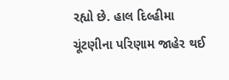રહ્યો છે. હાલ દિલ્હીમા ચૂંટણીના પરિણામ જાહેર થઈ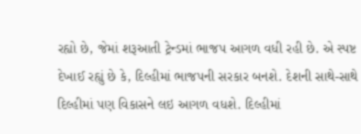રહ્યો છે, જેમાં શરૂઆતી ટ્રેન્ડમાં ભાજપ આગળ વધી રહી છે. એ સ્પષ્ટ દેખાઈ રહ્યું છે કે, દિલ્હીમાં ભાજપની સરકાર બનશે. દેશની સાથે-સાથે દિલ્હીમાં પણ વિકાસને લઇ આગળ વધશે. દિલ્હીમાં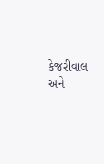કેજરીવાલ અને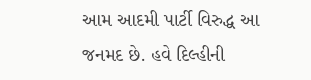આમ આદમી પાર્ટી વિરુદ્ધ આ જનમદ છે. હવે દિલ્હીની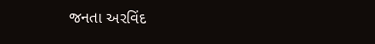જનતા અરવિંદ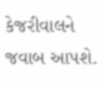કેજરીવાલને જવાબ આપશે.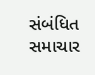સંબંધિત સમાચાર